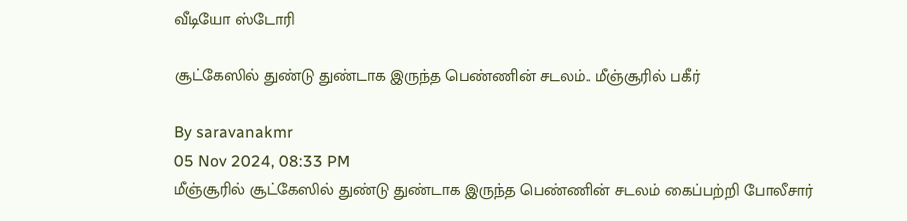வீடியோ ஸ்டோரி

சூட்கேஸில் துண்டு துண்டாக இருந்த பெண்ணின் சடலம்.. மீஞ்சூரில் பகீர்

By saravanakmr
05 Nov 2024, 08:33 PM
மீஞ்சூரில் சூட்கேஸில் துண்டு துண்டாக இருந்த பெண்ணின் சடலம் கைப்பற்றி போலீசார்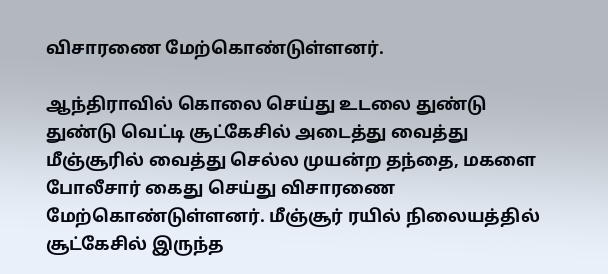விசாரணை மேற்கொண்டுள்ளனர்.

ஆந்திராவில் கொலை செய்து உடலை துண்டு துண்டு வெட்டி சூட்கேசில் அடைத்து வைத்து மீஞ்சூரில் வைத்து செல்ல முயன்ற தந்தை, மகளை போலீசார் கைது செய்து விசாரணை மேற்கொண்டுள்ளனர். மீஞ்சூர் ரயில் நிலையத்தில் சூட்கேசில் இருந்த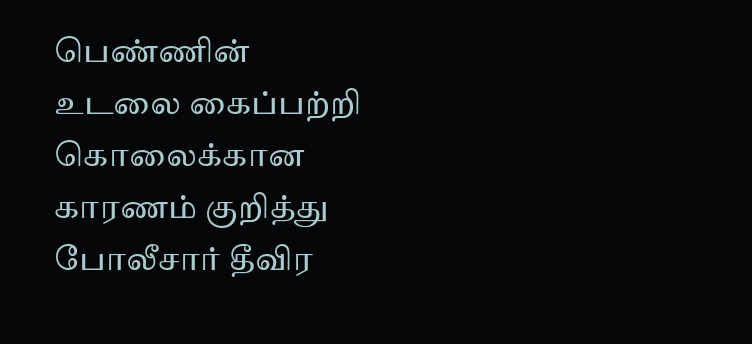பெண்ணின் உடலை கைப்பற்றி கொலைக்கான காரணம் குறித்து போலீசார் தீவிர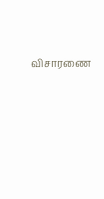விசாரணை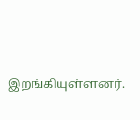இறங்கியுள்ளனர்.